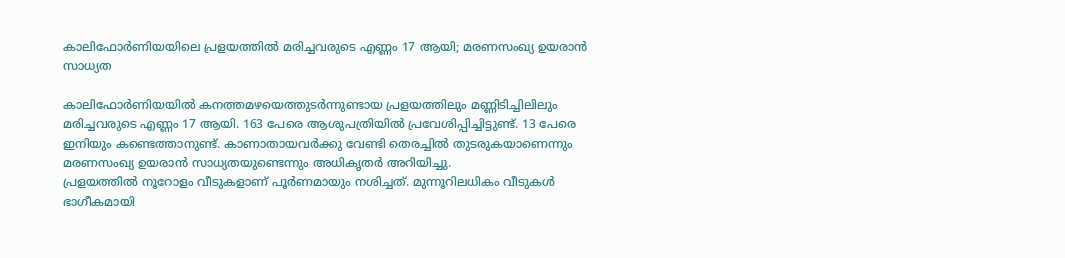കാലിഫോർണിയയിലെ പ്രളയത്തിൽ മരിച്ചവരുടെ എണ്ണം 17 ആയി; മരണസംഖ്യ ഉയരാൻ സാധ്യത

കാലിഫോർണിയയിൽ കനത്തമഴയെത്തുടർന്നുണ്ടായ പ്രളയത്തിലും മണ്ണിടിച്ചിലിലും മരിച്ചവരുടെ എണ്ണം 17 ആയി. 163 പേരെ ആശുപത്രിയിൽ പ്രവേശിപ്പിച്ചിട്ടുണ്ട്. 13 പേരെ ഇനിയും കണ്ടെത്താനുണ്ട്. കാണാതായവർക്കു വേണ്ടി തെരച്ചിൽ തുടരുകയാണെന്നും മരണസംഖ്യ ഉയരാൻ സാധ്യതയുണ്ടെന്നും അധികൃതർ അറിയിച്ചു.
പ്രളയത്തിൽ നൂറോളം വീടുകളാണ് പൂർണമായും നശിച്ചത്. മുന്നൂറിലധികം വീടുകൾ ഭാഗീകമായി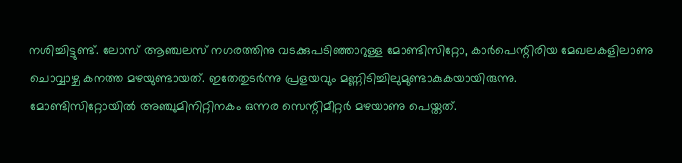നശിച്ചിട്ടുണ്ട്. ലോസ് ആഞ്ചലസ് നഗരത്തിനു വടക്കുപടിഞ്ഞാറുള്ള മോണ്ടിസിറ്റോ, കാർപെന്റിരിയ മേഖലകളിലാണു ചൊവ്വാഴ്ച കനത്ത മഴയുണ്ടായത്. ഇതേതുടർന്നു പ്രളയവും മണ്ണിടിച്ചിലുമുണ്ടാകുകയായിരുന്നു.
മോണ്ടിസിറ്റോയിൽ അഞ്ചുമിനിറ്റിനകം ഒന്നര സെന്റിമീറ്റർ മഴയാണു പെയ്തത്.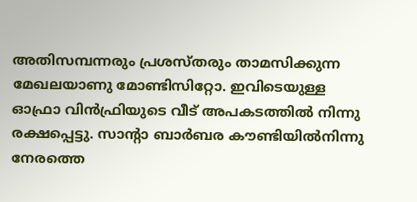അതിസമ്പന്നരും പ്രശസ്തരും താമസിക്കുന്ന മേഖലയാണു മോണ്ടിസിറ്റോ. ഇവിടെയുള്ള ഓഫ്രാ വിൻഫ്രിയുടെ വീട് അപകടത്തിൽ നിന്നു രക്ഷപ്പെട്ടു. സാന്റാ ബാർബര കൗണ്ടിയിൽനിന്നു നേരത്തെ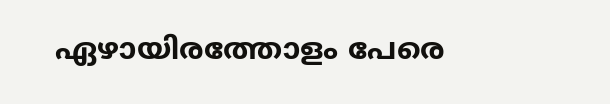ഏഴായിരത്തോളം പേരെ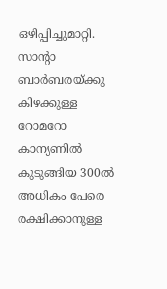ഒഴിപ്പിച്ചുമാറ്റി. സാന്റാ ബാർബരയ്ക്കു കിഴക്കുള്ള റോമറോ കാന്യണിൽ കുടുങ്ങിയ 300ൽ അധികം പേരെ രക്ഷിക്കാനുള്ള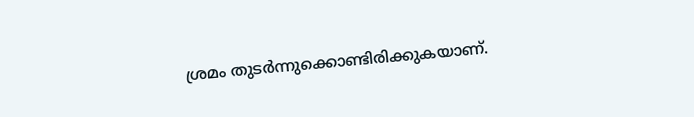ശ്രമം തുടർന്നുക്കൊണ്ടിരിക്കുകയാണ്.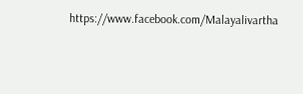https://www.facebook.com/Malayalivartha